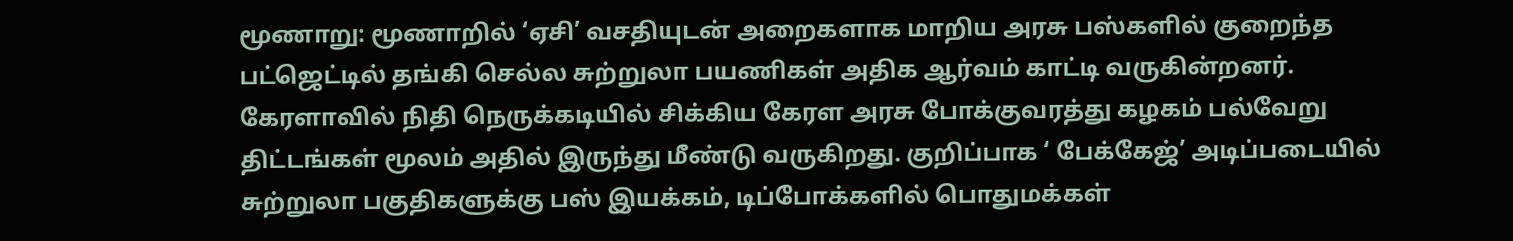மூணாறு: மூணாறில் ‘ஏசி’ வசதியுடன் அறைகளாக மாறிய அரசு பஸ்களில் குறைந்த பட்ஜெட்டில் தங்கி செல்ல சுற்றுலா பயணிகள் அதிக ஆர்வம் காட்டி வருகின்றனர்.
கேரளாவில் நிதி நெருக்கடியில் சிக்கிய கேரள அரசு போக்குவரத்து கழகம் பல்வேறு திட்டங்கள் மூலம் அதில் இருந்து மீண்டு வருகிறது. குறிப்பாக ‘ பேக்கேஜ்’ அடிப்படையில் சுற்றுலா பகுதிகளுக்கு பஸ் இயக்கம், டிப்போக்களில் பொதுமக்கள்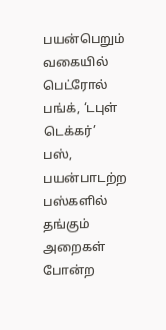பயன்பெறும் வகையில் பெட்ரோல் பங்க், ‘டபுள் டெக்கர்’ பஸ், பயன்பாடற்ற பஸ்களில் தங்கும் அறைகள் போன்ற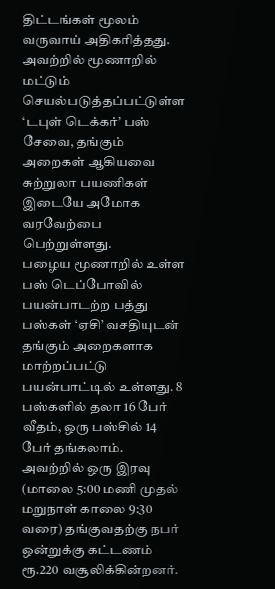திட்டங்கள் மூலம் வருவாய் அதிகரித்தது.
அவற்றில் மூணாறில் மட்டும் செயல்படுத்தப்பட்டுள்ள ‘டபுள் டெக்கர்’ பஸ் சேவை, தங்கும் அறைகள் ஆகியவை சுற்றுலா பயணிகள் இடையே அமோக வரவேற்பை பெற்றுள்ளது.
பழைய மூணாறில் உள்ள பஸ் டெப்போவில் பயன்பாடற்ற பத்து பஸ்கள் ‘ஏசி’ வசதியுடன் தங்கும் அறைகளாக மாற்றப்பட்டு பயன்பாட்டில் உள்ளது. 8 பஸ்களில் தலா 16 பேர் வீதம், ஒரு பஸ்சில் 14 பேர் தங்கலாம். அவற்றில் ஒரு இரவு (மாலை 5:00 மணி முதல் மறுநாள் காலை 9:30 வரை) தங்குவதற்கு நபர் ஒன்றுக்கு கட்டணம் ரூ.220 வசூலிக்கின்றனர்.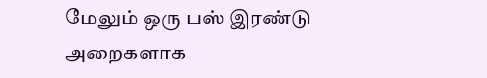மேலும் ஒரு பஸ் இரண்டு அறைகளாக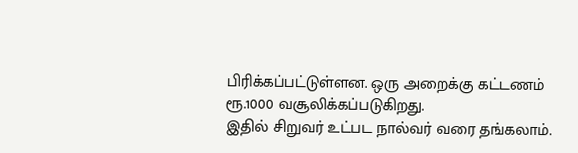பிரிக்கப்பட்டுள்ளன. ஒரு அறைக்கு கட்டணம் ரூ.1000 வசூலிக்கப்படுகிறது.
இதில் சிறுவர் உட்பட நால்வர் வரை தங்கலாம்.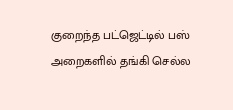குறைந்த பட்ஜெட்டில் பஸ் அறைகளில் தங்கி செல்ல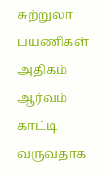சுற்றுலா பயணிகள் அதிகம் ஆர்வம் காட்டி வருவதாக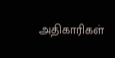அதிகாரிகள்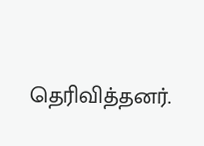தெரிவித்தனர்.